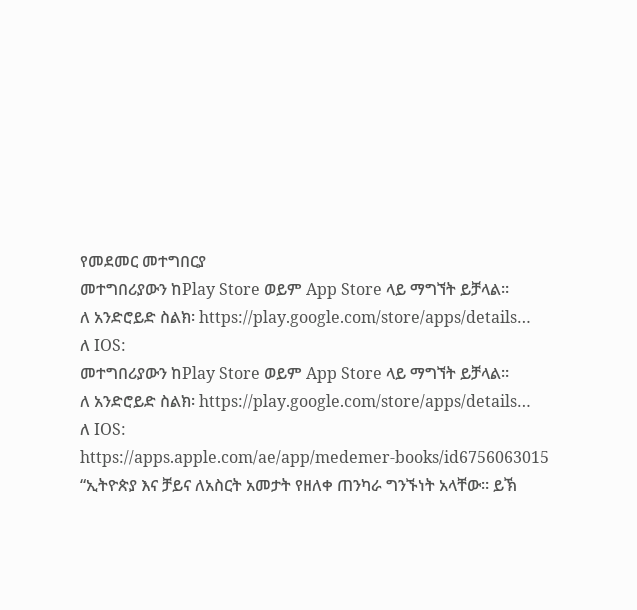የመደመር መተግበርያ
መተግበሪያውን ከPlay Store ወይም App Store ላይ ማግኘት ይቻላል።
ለ አንድሮይድ ስልክ፡ https://play.google.com/store/apps/details…
ለ IOS:
መተግበሪያውን ከPlay Store ወይም App Store ላይ ማግኘት ይቻላል።
ለ አንድሮይድ ስልክ፡ https://play.google.com/store/apps/details…
ለ IOS:
https://apps.apple.com/ae/app/medemer-books/id6756063015
“ኢትዮጵያ እና ቻይና ለአስርት አመታት የዘለቀ ጠንካራ ግንኙነት አላቸው። ይኽ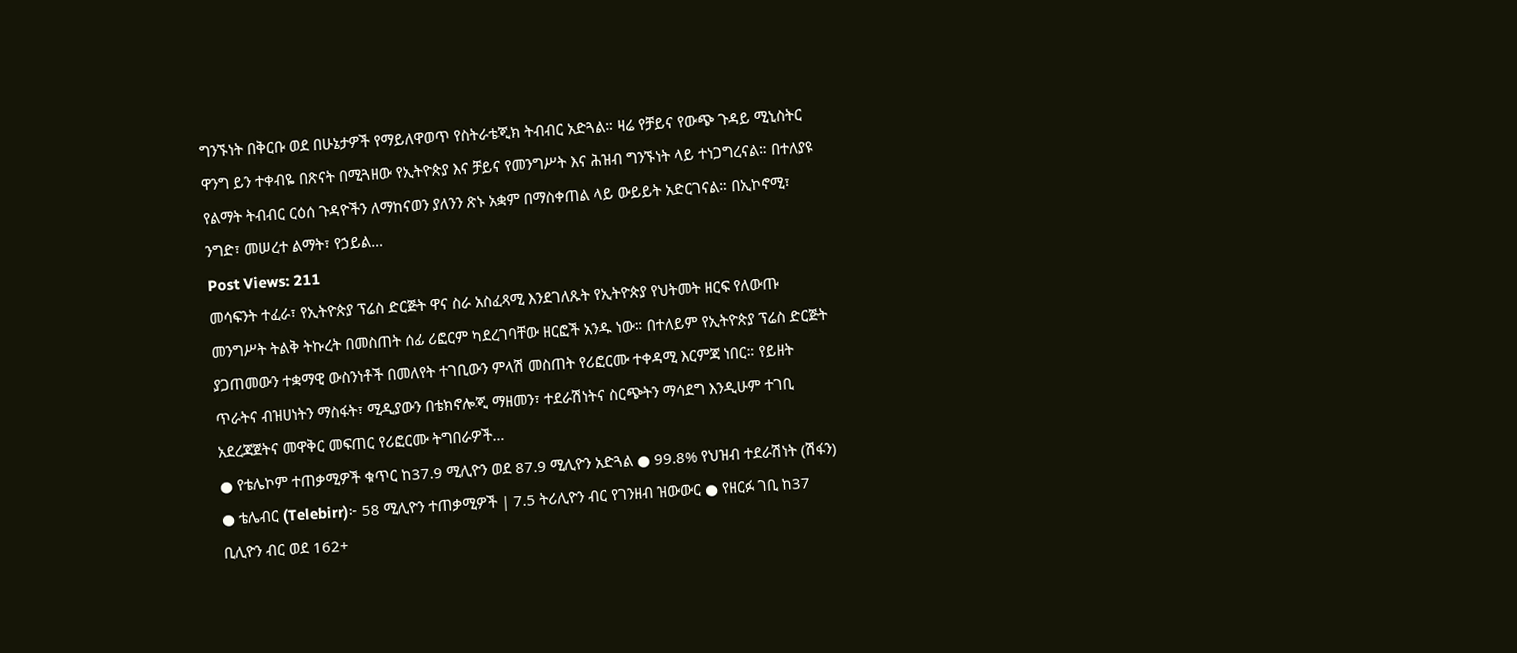ግንኙነት በቅርቡ ወደ በሁኔታዎች የማይለዋወጥ የስትራቴጂክ ትብብር አድጓል። ዛሬ የቻይና የውጭ ጉዳይ ሚኒስትር ዋንግ ይን ተቀብዬ በጽናት በሚጓዘው የኢትዮጵያ እና ቻይና የመንግሥት እና ሕዝብ ግንኙነት ላይ ተነጋግረናል። በተለያዩ የልማት ትብብር ርዕሰ ጉዳዮችን ለማከናወን ያለንን ጽኑ አቋም በማስቀጠል ላይ ውይይት አድርገናል። በኢኮኖሚ፣ ንግድ፣ መሠረተ ልማት፣ የኃይል…
Post Views: 211
መሳፍንት ተፈራ፣ የኢትዮጵያ ፕሬስ ድርጅት ዋና ስራ አስፈጻሚ እንደገለጹት የኢትዮጵያ የህትመት ዘርፍ የለውጡ መንግሥት ትልቅ ትኩረት በመስጠት ሰፊ ሪፎርም ካደረገባቸው ዘርፎች አንዱ ነው። በተለይም የኢትዮጵያ ፕሬስ ድርጅት ያጋጠመውን ተቋማዊ ውስንነቶች በመለየት ተገቢውን ምላሽ መስጠት የሪፎርሙ ተቀዳሚ እርምጃ ነበር። የይዘት ጥራትና ብዝሀነትን ማስፋት፣ ሚዲያውን በቴክኖሎጂ ማዘመን፣ ተደራሽነትና ስርጭትን ማሳደግ እንዲሁም ተገቢ አደረጃጀትና መዋቅር መፍጠር የሪፎርሙ ትግበራዎች…
● የቴሌኮም ተጠቃሚዎች ቁጥር ከ37.9 ሚሊዮን ወደ 87.9 ሚሊዮን አድጓል ● 99.8% የህዝብ ተደራሽነት (ሽፋን) ● ቴሌብር (Telebirr)፦ 58 ሚሊዮን ተጠቃሚዎች | 7.5 ትሪሊዮን ብር የገንዘብ ዝውውር ● የዘርፉ ገቢ ከ37 ቢሊዮን ብር ወደ 162+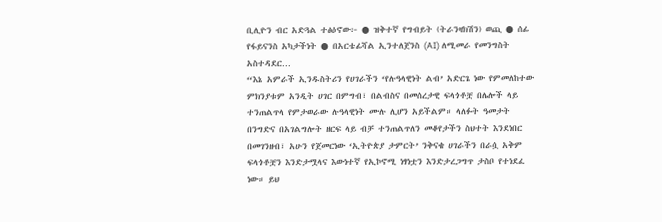ቢሊዮን ብር አድጓል ተፅዕኖው፦ ● ዝቅተኛ የግብይት (ትራንዛክሽን) ወጪ ● ሰፊ የፋይናንስ አካታችነት ● በአርቴፊሻል ኢንተለጀንስ (AI) ለሚመራ የመንግስት አስተዳደር…
“እኔ አምራች ኢንዱስትሪን የሀገራችን ‘የሉዓላዊነት ልብ’ አድርጌ ነው የምመለከተው ምክንያቱም አንዲት ሀገር በምግብ፣ በልብስና በመሰረታዊ ፍላጎቶቿ በሌሎች ላይ ተንጠልጥላ የምታወራው ሉዓላዊነት ሙሉ ሊሆን አይችልም። ላለፉት ዓመታት በንግድና በአገልግሎት ዘርፍ ላይ ብቻ ተንጠልጥለን መቆየታችን ስህተት እንደነበር በመገንዘብ፣ አሁን የጀመርነው ‘ኢትዮጵያ ታምርት’ ንቅናቄ ሀገራችን በራሷ አቅም ፍላጎቶቿን እንድታሟላና እውነተኛ የኢኮኖሚ ነፃነቷን እንድታረጋግጥ ታስቦ የተነደፈ ነው። ይህ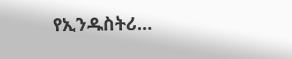የኢንዱስትሪ…